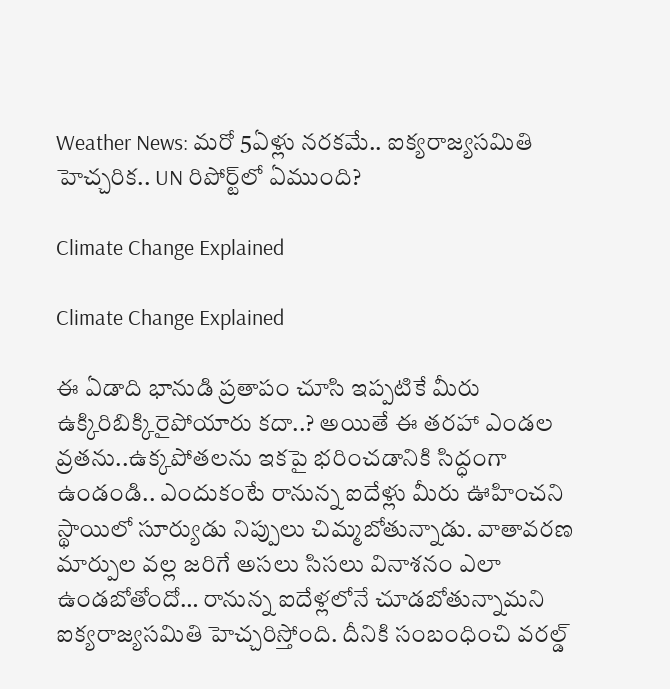Weather News: మరో 5ఏళ్లు నరకమే.. ఐక్యరాజ్యసమితి హెచ్చరిక.. UN రిపోర్ట్‌లో ఏముంది?

Climate Change Explained

Climate Change Explained

ఈ ఏడాది భానుడి ప్రతాపం చూసి ఇప్పటికే మీరు ఉక్కిరిబిక్కిరైపోయారు కదా..? అయితే ఈ తరహా ఎండల వ్రతను..ఉక్కపోతలను ఇకపై భరించడానికి సిద్ధంగా ఉండండి.. ఎందుకంటే రానున్న ఐదేళ్లు మీరు ఊహించని స్థాయిలో సూర్యుడు నిప్పులు చిమ్మబోతున్నాడు. వాతావరణ మార్పుల వల్ల జరిగే అసలు సిసలు వినాశనం ఎలా ఉండబోతోందో… రానున్న ఐదేళ్లలోనే చూడబోతున్నామని ఐక్యరాజ్యసమితి హెచ్చరిస్తోంది. దీనికి సంబంధించి వరల్డ్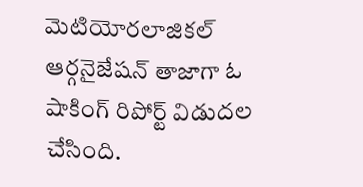మెటియోరలాజికల్ ఆర్గనైజేషన్ తాజాగా ఓ షాకింగ్ రిపోర్ట్ విడుదల చేసింది.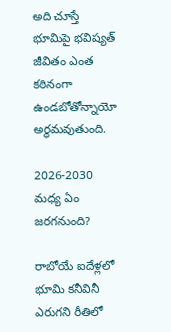అది చూస్తే భూమిపై భవిష్యత్ జీవితం ఎంత కఠినంగా ఉండబోతోన్నాయో అర్థమవుతుంది.

2026-2030 మధ్య ఏం జరగనుంది?

రాబోయే ఐదేళ్లలో భూమి కనీవినీ ఎరుగని రీతిలో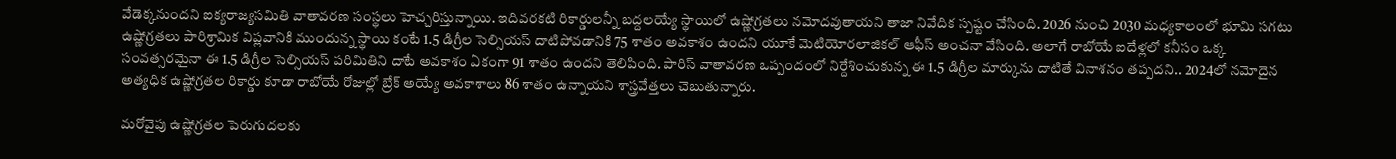వేడెక్కనుందని ఐక్యరాజ్యసమితి వాతావరణ సంస్థలు హెచ్చరిస్తున్నాయి. ఇదివరకటి రికార్డులన్నీ బద్దలయ్యే స్థాయిలో ఉష్ణోగ్రతలు నమోదవుతాయని తాజా నివేదిక స్పష్టం చేసింది. 2026 నుంచి 2030 మధ్యకాలంలో భూమి సగటు ఉష్ణోగ్రతలు పారిశ్రామిక విప్లవానికి ముందున్న స్థాయి కంటే 1.5 డిగ్రీల సెల్సియస్ దాటిపోవడానికి 75 శాతం అవకాశం ఉందని యూకే మెటియోరలాజికల్ ఆఫీస్ అంచనా వేసింది. అలాగే రాబోయే ఐదేళ్లలో కనీసం ఒక్క సంవత్సరమైనా ఈ 1.5 డిగ్రీల సెల్సియస్ పరిమితిని దాటే అవకాశం ఏకంగా 91 శాతం ఉందని తెలిపింది. పారిస్ వాతావరణ ఒప్పందంలో నిర్దేశించుకున్న ఈ 1.5 డిగ్రీల మార్కును దాటితే వినాశనం తప్పదని.. 2024లో నమోదైన అత్యధిక ఉష్ణోగ్రతల రికార్డు కూడా రాబోయే రోజుల్లో బ్రేక్ అయ్యే అవకాశాలు 86 శాతం ఉన్నాయని శాస్త్రవేత్తలు చెబుతున్నారు.

మరోవైపు ఉష్ణోగ్రతల పెరుగుదలకు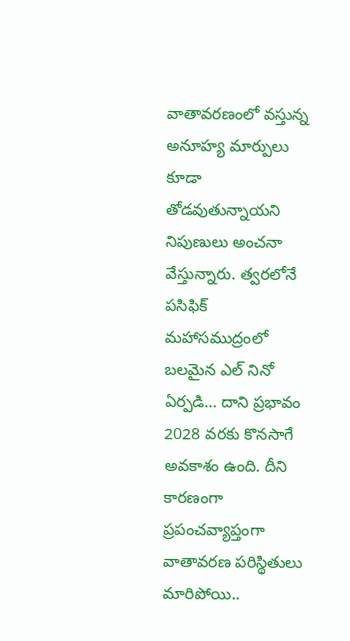వాతావరణంలో వస్తున్న అనూహ్య మార్పులు కూడా తోడవుతున్నాయని నిపుణులు అంచనా వేస్తున్నారు. త్వరలోనే పసిఫిక్ మహాసముద్రంలో బలమైన ఎల్ నినో ఏర్పడి… దాని ప్రభావం 2028 వరకు కొనసాగే అవకాశం ఉంది. దీని కారణంగా ప్రపంచవ్యాప్తంగా వాతావరణ పరిస్థితులు మారిపోయి..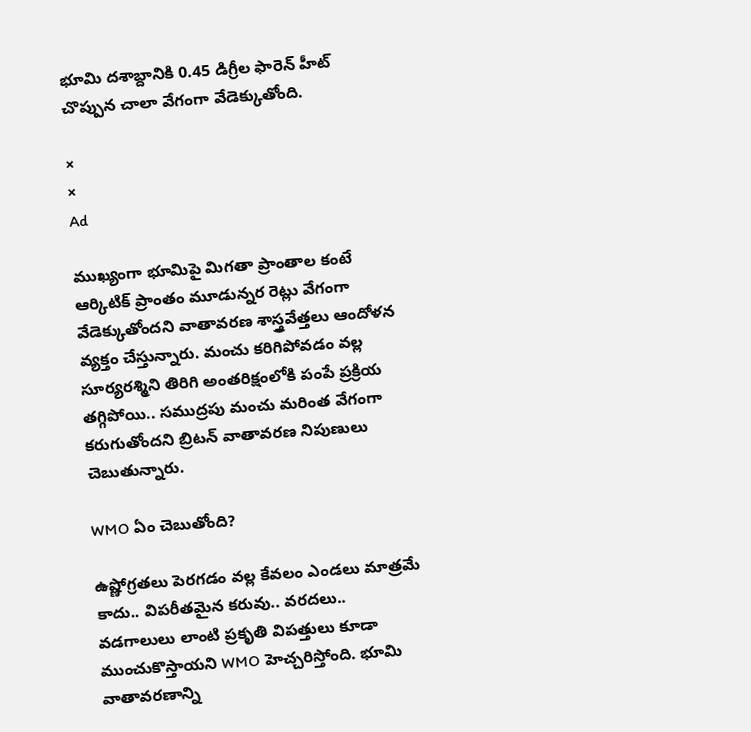భూమి దశాబ్దానికి 0.45 డిగ్రీల ఫారెన్ హీట్ చొప్పున చాలా వేగంగా వేడెక్కుతోంది.

×
×
Ad

ముఖ్యంగా భూమిపై మిగతా ప్రాంతాల కంటే ఆర్కిటిక్ ప్రాంతం మూడున్నర రెట్లు వేగంగా వేడెక్కుతోందని వాతావరణ శాస్త్రవేత్తలు ఆందోళన వ్యక్తం చేస్తున్నారు. మంచు కరిగిపోవడం వల్ల సూర్యరశ్మిని తిరిగి అంతరిక్షంలోకి పంపే ప్రక్రియ తగ్గిపోయి.. సముద్రపు మంచు మరింత వేగంగా కరుగుతోందని బ్రిటన్ వాతావరణ నిపుణులు చెబుతున్నారు.

WMO ఏం చెబుతోంది?

ఉష్ణోగ్రతలు పెరగడం వల్ల కేవలం ఎండలు మాత్రమే కాదు.. విపరీతమైన కరువు.. వరదలు.. వడగాలులు లాంటి ప్రకృతి విపత్తులు కూడా ముంచుకొస్తాయని WMO హెచ్చరిస్తోంది. భూమి వాతావరణాన్ని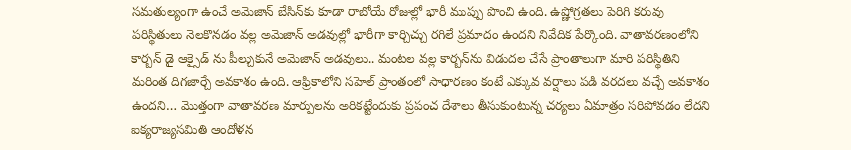సమతుల్యంగా ఉంచే అమెజాన్ బేసిన్‌కు కూడా రాబోయే రోజుల్లో భారీ ముప్పు పొంచి ఉంది. ఉష్ణోగ్రతలు పెరిగి కరువు పరిస్థితులు నెలకొనడం వల్ల అమెజాన్ అడవుల్లో భారీగా కార్చిచ్చు రగిలే ప్రమాదం ఉందని నివేదిక పేర్కొంది. వాతావరణంలోని కార్బన్ డై ఆక్సైడ్ ను పీల్చుకునే అమెజాన్ అడవులు.. మంటల వల్ల కార్బన్‌ను విడుదల చేసే ప్రాంతాలుగా మారి పరిస్థితిని మరింత దిగజార్చే అవకాశం ఉంది. ఆఫ్రికాలోని సహెల్ ప్రాంతంలో సాధారణం కంటే ఎక్కువ వర్షాలు పడి వరదలు వచ్చే అవకాశం ఉందని… మొత్తంగా వాతావరణ మార్పులను అరికట్టేందుకు ప్రపంచ దేశాలు తీసుకుంటున్న చర్యలు ఏమాత్రం సరిపోవడం లేదని ఐక్యరాజ్యసమితి ఆందోళన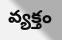వ్యక్తం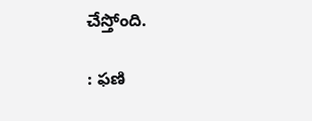చేస్తోంది.

: ఫణి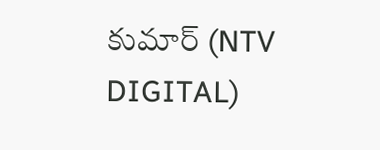కుమార్ (NTV DIGITAL)